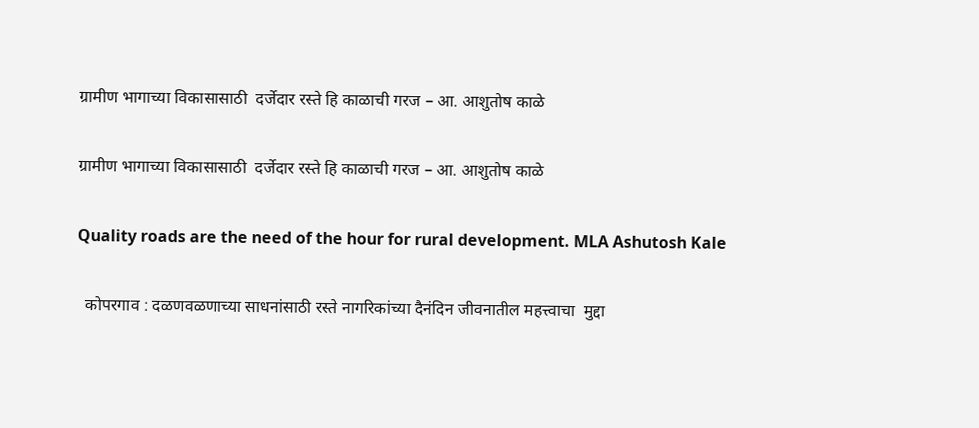ग्रामीण भागाच्या विकासासाठी  दर्जेदार रस्ते हि काळाची गरज – आ. आशुतोष काळे

ग्रामीण भागाच्या विकासासाठी  दर्जेदार रस्ते हि काळाची गरज – आ. आशुतोष काळे

Quality roads are the need of the hour for rural development. MLA Ashutosh Kale

  कोपरगाव : दळणवळणाच्या साधनांसाठी रस्ते नागरिकांच्या दैनंदिन जीवनातील महत्त्वाचा  मुद्दा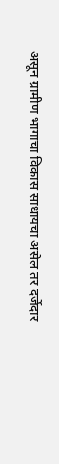असून ग्रामीण भागाचा विकास साधायचा असेल तर दर्जेदार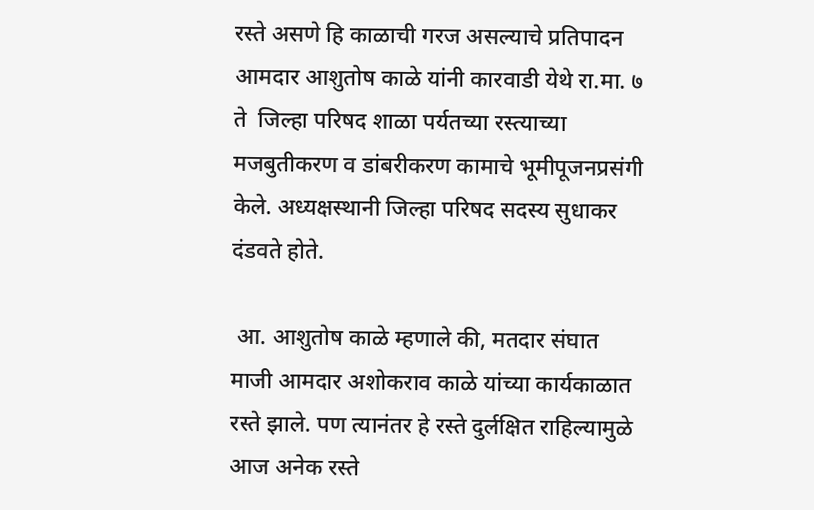रस्ते असणे हि काळाची गरज असल्याचे प्रतिपादन आमदार आशुतोष काळे यांनी कारवाडी येथे रा.मा. ७ ते  जिल्हा परिषद शाळा पर्यतच्या रस्त्याच्या मजबुतीकरण व डांबरीकरण कामाचे भूमीपूजनप्रसंगी केले. अध्यक्षस्थानी जिल्हा परिषद सदस्य सुधाकर दंडवते होते.

 आ. आशुतोष काळे म्हणाले की, मतदार संघात माजी आमदार अशोकराव काळे यांच्या कार्यकाळात रस्ते झाले. पण त्यानंतर हे रस्ते दुर्लक्षित राहिल्यामुळे आज अनेक रस्ते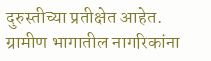दुरुस्तीच्या प्रतीक्षेत आहेत. ग्रामीण भागातील नागरिकांना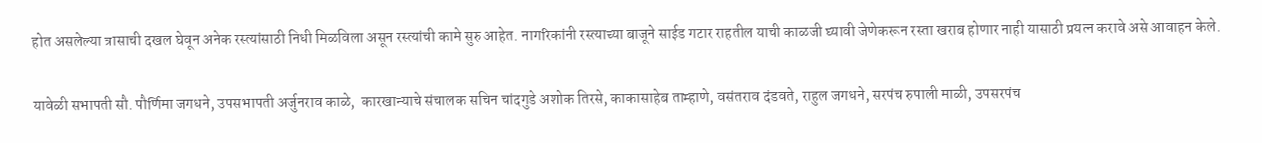होत असलेल्या त्रासाची दखल घेवून अनेक रस्त्यांसाठी निधी मिळविला असून रस्त्यांची कामे सुरु आहेत. नागरिकांनी रस्त्याच्या बाजूने साईड गटार राहतील याची काळजी घ्यावी जेणेकरून रस्ता खराब होणार नाही यासाठी प्रयत्न करावे असे आवाहन केले.

यावेळी सभापती सौ. पौर्णिमा जगधने, उपसभापती अर्जुनराव काळे,  कारखान्याचे संचालक सचिन चांदगुडे अशोक तिरसे, काकासाहेब ताम्हाणे, वसंतराव दंडवते, राहुल जगधने, सरपंच रुपाली माळी, उपसरपंच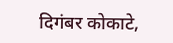दिगंबर कोकाटे,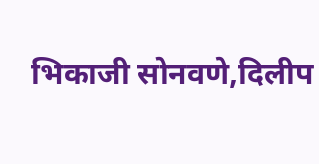भिकाजी सोनवणे,दिलीप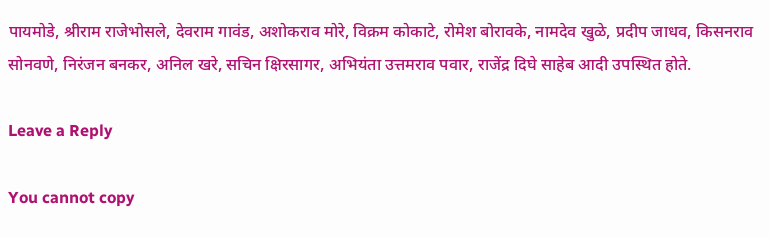पायमोडे, श्रीराम राजेभोसले, देवराम गावंड, अशोकराव मोरे, विक्रम कोकाटे, रोमेश बोरावके, नामदेव खुळे, प्रदीप जाधव, किसनराव सोनवणे, निरंजन बनकर, अनिल खरे, सचिन क्षिरसागर, अभियंता उत्तमराव पवार, राजेंद्र दिघे साहेब आदी उपस्थित होते.

Leave a Reply

You cannot copy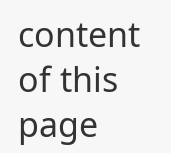content of this page